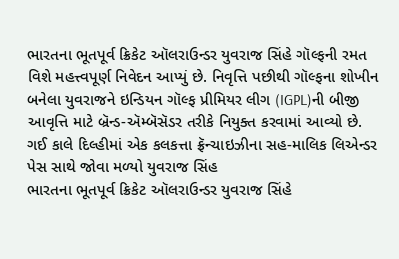ભારતના ભૂતપૂર્વ ક્રિકેટ ઑલરાઉન્ડર યુવરાજ સિંહે ગૉલ્ફની રમત વિશે મહત્ત્વપૂર્ણ નિવેદન આપ્યું છે. નિવૃત્તિ પછીથી ગૉલ્ફના શોખીન બનેલા યુવરાજને ઇન્ડિયન ગૉલ્ફ પ્રીમિયર લીગ (IGPL)ની બીજી આવૃત્તિ માટે બ્રૅન્ડ-ઍમ્બૅસૅડર તરીકે નિયુક્ત કરવામાં આવ્યો છે.
ગઈ કાલે દિલ્હીમાં એક કલકત્તા ફ્રૅન્ચાઇઝીના સહ-માલિક લિએન્ડર પેસ સાથે જોવા મળ્યો યુવરાજ સિંહ
ભારતના ભૂતપૂર્વ ક્રિકેટ ઑલરાઉન્ડર યુવરાજ સિંહે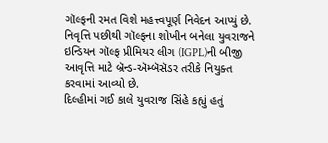ગૉલ્ફની રમત વિશે મહત્ત્વપૂર્ણ નિવેદન આપ્યું છે. નિવૃત્તિ પછીથી ગૉલ્ફના શોખીન બનેલા યુવરાજને ઇન્ડિયન ગૉલ્ફ પ્રીમિયર લીગ (IGPL)ની બીજી આવૃત્તિ માટે બ્રૅન્ડ-ઍમ્બૅસૅડર તરીકે નિયુક્ત કરવામાં આવ્યો છે.
દિલ્હીમાં ગઈ કાલે યુવરાજ સિંહે કહ્યું હતું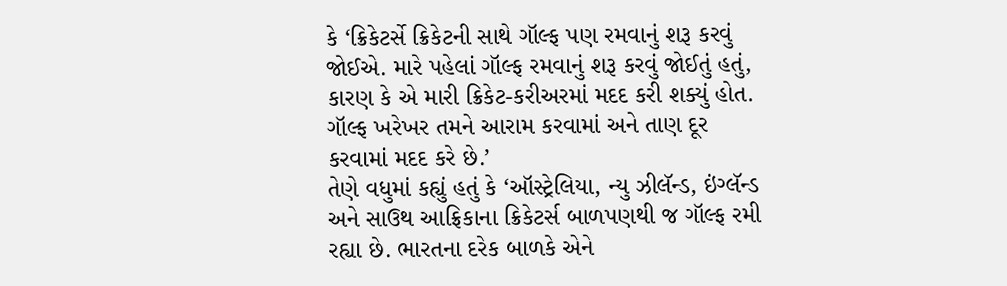કે ‘ક્રિકેટર્સે ક્રિકેટની સાથે ગૉલ્ફ પણ રમવાનું શરૂ કરવું જોઈએ. મારે પહેલાં ગૉલ્ફ રમવાનું શરૂ કરવું જોઈતું હતું, કારણ કે એ મારી ક્રિકેટ-કરીઅરમાં મદદ કરી શક્યું હોત. ગૉલ્ફ ખરેખર તમને આરામ કરવામાં અને તાણ દૂર કરવામાં મદદ કરે છે.’
તેણે વધુમાં કહ્યું હતું કે ‘ઑસ્ટ્રેલિયા, ન્યુ ઝીલૅન્ડ, ઇંગ્લૅન્ડ અને સાઉથ આફ્રિકાના ક્રિકેટર્સ બાળપણથી જ ગૉલ્ફ રમી રહ્યા છે. ભારતના દરેક બાળકે એને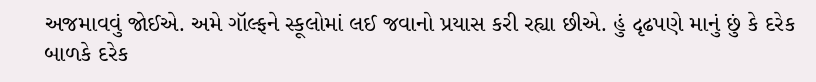અજમાવવું જોઈએ. અમે ગૉલ્ફને સ્કૂલોમાં લઈ જવાનો પ્રયાસ કરી રહ્યા છીએ. હું દૃઢપણે માનું છું કે દરેક બાળકે દરેક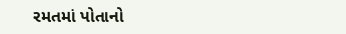રમતમાં પોતાનો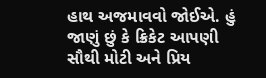હાથ અજમાવવો જોઈએ. હું જાણું છું કે ક્રિકેટ આપણી સૌથી મોટી અને પ્રિય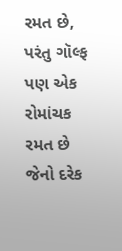રમત છે, પરંતુ ગૉલ્ફ પણ એક રોમાંચક રમત છે જેનો દરેક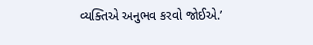વ્યક્તિએ અનુભવ કરવો જોઈએ.’